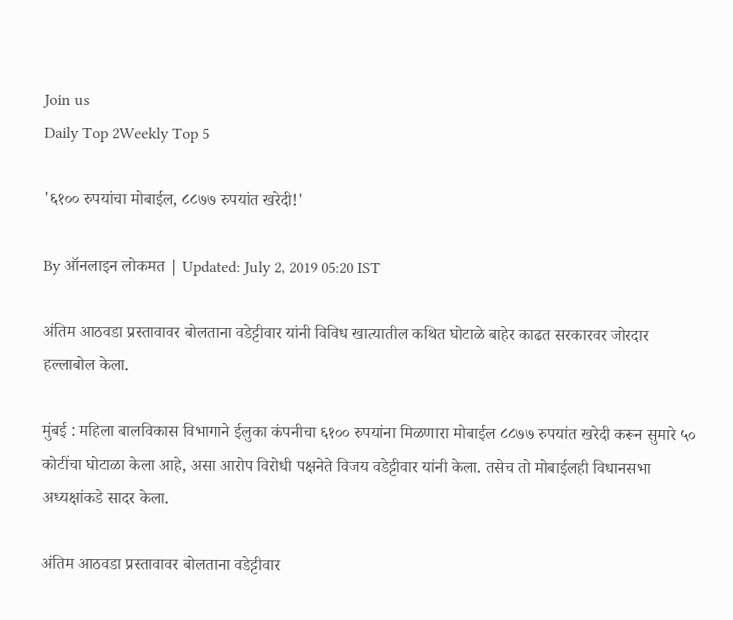Join us
Daily Top 2Weekly Top 5

'६१०० रुपयांचा मोबाईल, ८८७७ रुपयांत खरेदी!'

By ऑनलाइन लोकमत | Updated: July 2, 2019 05:20 IST

अंतिम आठवडा प्रस्तावावर बोलताना वडेट्टीवार यांनी विविध खात्यातील कथित घोटाळे बाहेर काढत सरकारवर जोरदार हल्लाबोल केला.

मुंबई : महिला बालविकास विभागाने ईलुका कंपनीचा ६१०० रुपयांना मिळणारा मोबाईल ८८७७ रुपयांत खरेदी करून सुमारे ५० कोटींचा घोटाळा केला आहे, असा आरोप विरोधी पक्षनेते विजय वडेट्टीवार यांनी केला. तसेच तो मोबाईलही विधानसभा अध्यक्षांकडे सादर केला.

अंतिम आठवडा प्रस्तावावर बोलताना वडेट्टीवार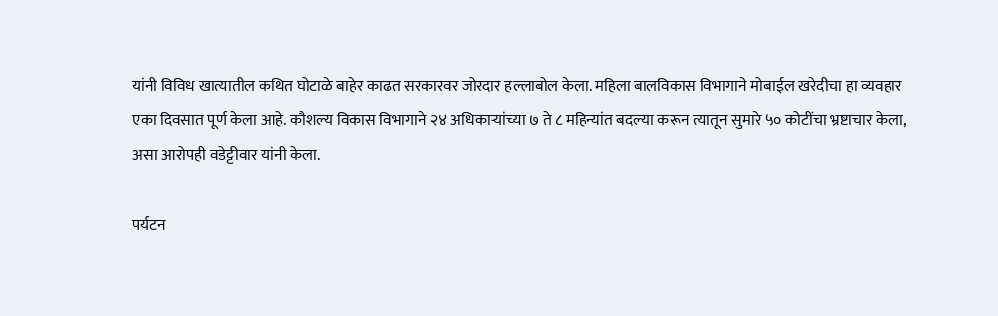यांनी विविध खात्यातील कथित घोटाळे बाहेर काढत सरकारवर जोरदार हल्लाबोल केला. महिला बालविकास विभागाने मोबाईल खरेदीचा हा व्यवहार एका दिवसात पूर्ण केला आहे. कौशल्य विकास विभागाने २४ अधिकाऱ्यांच्या ७ ते ८ महिन्यांत बदल्या करून त्यातून सुमारे ५० कोटींचा भ्रष्टाचार केला, असा आरोपही वडेट्टीवार यांनी केला.

पर्यटन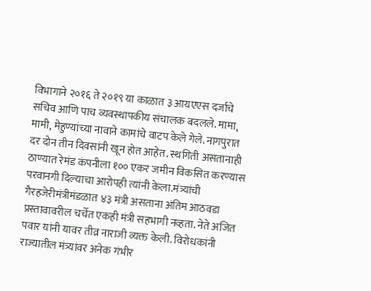विभागाने २०१६ ते २०१९ या काळात ३ आयएएस दर्जाचे सचिव आणि पाच व्यवस्थापकीय संचालक बदलले. मामा, मामी, मेहुण्यांच्या नावाने कामांचे वाटप केले गेले. नागपुरात दर दोन तीन दिवसांनी खून होत आहेत. स्थगिती असतानाही ठाण्यात रेमंड कंपनीला १०० एकर जमीन विकसित करण्यास परवानगी दिल्याचा आरोपही त्यांनी केला.मंत्र्यांची गैरहजेरीमंत्रीमंडळात ४३ मंत्री असताना अंतिम आठवडा प्रस्तावावरील चर्चेत एकही मंत्री सहभागी नव्हता. नेते अजित पवार यांनी यावर तीव्र नाराजी व्यक्त केली. विरोधकांनी राज्यातील मंत्र्यांवर अनेक गंभीर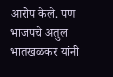आरोप केले. पण भाजपचे अतुल भातखळकर यांनी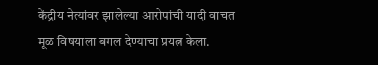केंद्रीय नेत्यांवर झालेल्या आरोपांची यादी वाचत मूळ विषयाला बगल देण्याचा प्रयत्न केला.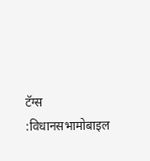टॅग्स :विधानसभामोबाइल